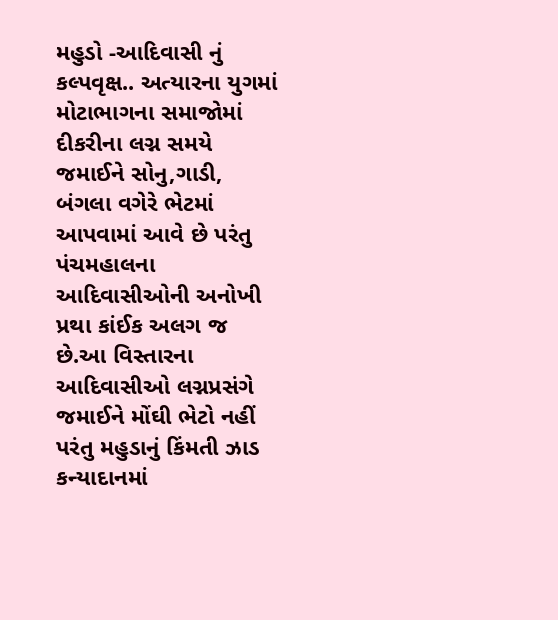મહુડો -આદિવાસી નું કલ્પવૃક્ષ.. અત્યારના યુગમાં મોટાભાગના સમાજોમાં દીકરીના લગ્ન સમયે જમાઈને સોનુ,ગાડી, બંગલા વગેરે ભેટમાં આપવામાં આવે છે પરંતુ પંચમહાલના આદિવાસીઓની અનોખી પ્રથા કાંઈક અલગ જ છે.આ વિસ્તારના આદિવાસીઓ લગ્નપ્રસંગે જમાઈને મોંઘી ભેટો નહીં પરંતુ મહુડાનું કિંમતી ઝાડ કન્યાદાનમાં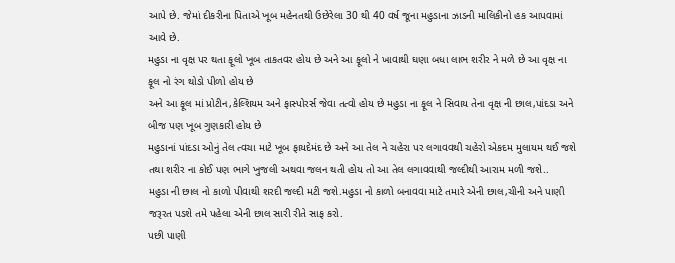આપે છે. જેમાં દીકરીના પિતાએ ખૂબ મહેનતથી ઉછેરેલા 30 થી 40 વર્ષ જૂના મહુડાના ઝાડની માલિકીનો હક આપવામાં આવે છે.
મહુડા ના વૃક્ષ પર થતા ફૂલો ખૂબ તાકતવર હોય છે અને આ ફૂલો ને ખાવાથી ઘણા બધા લાભ શરીર ને મળે છે આ વૃક્ષ ના ફૂલ નો રંગ થોડો પીળો હોય છે
અને આ ફૂલ માં પ્રોટીન,કેલ્શિયમ અને ફાસ્પોરર્સ જેવા તત્વો હોય છે મહુડા ના ફૂલ ને સિવાય તેના વૃક્ષ ની છાલ,પાંદડા અને બીજ પણ ખૂબ ગુણકારી હોય છે
મહુડાનાં પાંદડા ઓનું તેલ ત્વચા માટે ખૂબ ફાયદેમંદ છે અને આ તેલ ને ચહેરા પર લગાવવથી ચહેરો એકદમ મુલાયમ થઈ જશે તથા શરીર ના કોઈ પણ ભાગે ખુજલી અથવા જલન થતી હોય તો આ તેલ લગાવવાથી જલ્દીથી આરામ મળી જશે..
મહુડા ની છાલ નો કાળો પીવાથી શરદી જલ્દી મટી જશે.મહુડા નો કાળો બનાવવા માટે તમારે એની છાલ,ચીની અને પાણી જરૂરત પડશે તમે પહેલા એની છાલ સારી રીતે સાફ કરો.
પછી પાણી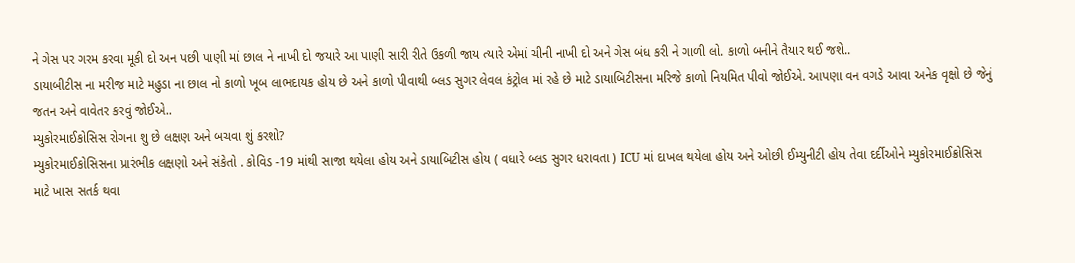ને ગેસ પર ગરમ કરવા મૂકી દો અન પછી પાણી માં છાલ ને નાખી દો જયારે આ પાણી સારી રીતે ઉકળી જાય ત્યારે એમાં ચીની નાખી દો અને ગેસ બંધ કરી ને ગાળી લો. કાળો બનીને તૈયાર થઈ જશે..
ડાયાબીટીસ ના મરીજ માટે મહુડા ના છાલ નો કાળો ખૂબ લાભદાયક હોય છે અને કાળો પીવાથી બ્લડ સુગર લેવલ કંટ્રોલ માં રહે છે માટે ડાયાબિટીસના મરિજે કાળો નિયમિત પીવો જોઈએ. આપણા વન વગડે આવા અનેક વૃક્ષો છે જેનું જતન અને વાવેતર કરવું જોઈએ..
મ્યુકોરમાઈકોસિસ રોગના શુ છે લક્ષણ અને બચવા શું કરશો?
મ્યુકોરમાઈકોસિસના પ્રારંભીક લક્ષણો અને સંકેતો . કોવિડ -19 માંથી સાજા થયેલા હોય અને ડાયાબિટીસ હોય ( વધારે બ્લડ સુગર ધરાવતા ) ICU માં દાખલ થયેલા હોય અને ઓછી ઈમ્યુનીટી હોય તેવા દર્દીઓને મ્યુકોરમાઈક્રોસિસ માટે ખાસ સતર્ક થવા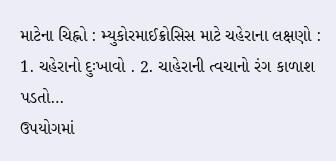માટેના ચિહ્નો : મ્યુકોરમાઈક્રોસિસ માટે ચહેરાના લક્ષણો : 1. ચહેરાનો દુઃખાવો . 2. ચાહેરાની ત્વચાનો રંગ કાળાશ પડતો…
ઉપયોગમાં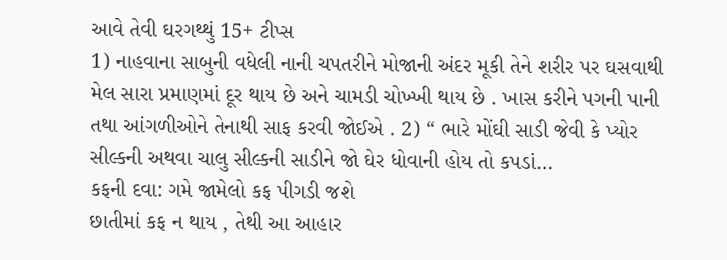આવે તેવી ઘરગથ્થું 15+ ટીપ્સ
1) નાહવાના સાબુની વધેલી નાની ચપતરીને મોજાની અંદર મૂકી તેને શરીર પર ઘસવાથી મેલ સારા પ્રમાણમાં દૂર થાય છે અને ચામડી ચોખ્ખી થાય છે . ખાસ કરીને પગની પાની તથા આંગળીઓને તેનાથી સાફ કરવી જોઈએ . 2) “ ભારે મોંઘી સાડી જેવી કે પ્યોર સીલ્કની અથવા ચાલુ સીલ્કની સાડીને જો ઘેર ધોવાની હોય તો કપડાં…
કફની દવા: ગમે જામેલો કફ પીગડી જશે
છાતીમાં કફ ન થાય , તેથી આ આહાર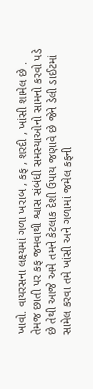ખાવો. વાયરસના લક્ષ્યમાં ગળા ખરાબ , કફ , શરદી , ખાંસી શામેલ છે . તેમજ છાતી પર કફ જમવાથી શ્વાસ સંબંધી સમસ્યાઓનો સામનો કરવો પડે છે તેથી આજે અમે તમને કેટલાક દેશી ઉપાય જણાવે છે જેને ડેલી ડાઈટમાં સામેલ કરવા તમે ખાંસી અને ગળામાં જમેલ કફની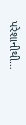પરેશાનીથી…